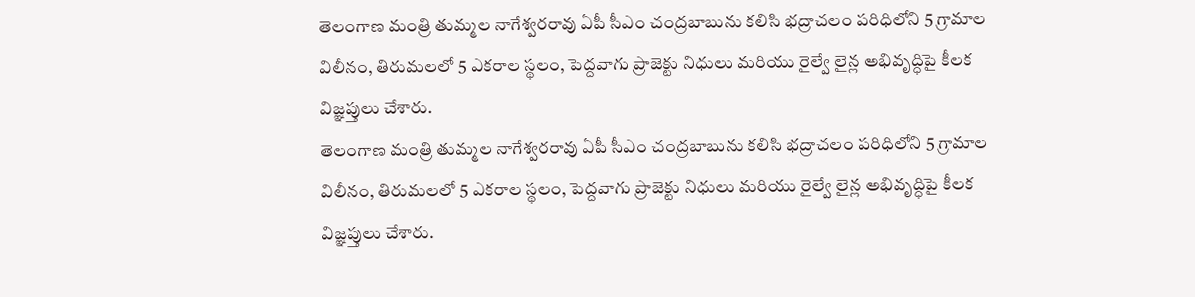తెలంగాణ మంత్రి తుమ్మల నాగేశ్వరరావు ఏపీ సీఎం చంద్రబాబును కలిసి భద్రాచలం పరిధిలోని 5 గ్రామాల విలీనం, తిరుమలలో 5 ఎకరాల స్థలం, పెద్దవాగు ప్రాజెక్టు నిధులు మరియు రైల్వే లైన్ల అభివృద్ధిపై కీలక విజ్ఞప్తులు చేశారు.
తెలంగాణ మంత్రి తుమ్మల నాగేశ్వరరావు ఏపీ సీఎం చంద్రబాబును కలిసి భద్రాచలం పరిధిలోని 5 గ్రామాల విలీనం, తిరుమలలో 5 ఎకరాల స్థలం, పెద్దవాగు ప్రాజెక్టు నిధులు మరియు రైల్వే లైన్ల అభివృద్ధిపై కీలక విజ్ఞప్తులు చేశారు.